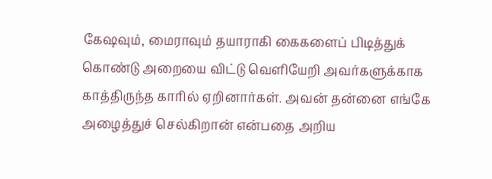கேஷவும், மைராவும் தயாராகி கைகளைப் பிடித்துக் கொண்டு அறையை விட்டு வெளியேறி அவர்களுக்காக காத்திருந்த காரில் ஏறினார்கள். அவன் தன்னை எங்கே அழைத்துச் செல்கிறான் என்பதை அறிய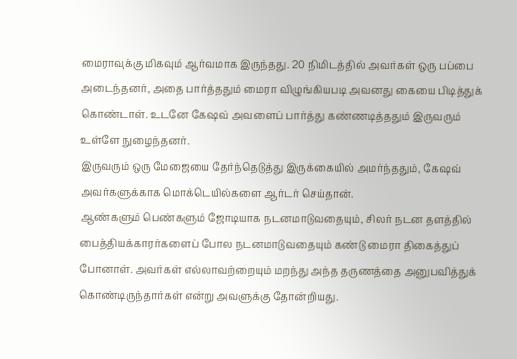மைராவுக்கு மிகவும் ஆர்வமாக இருந்தது. 20 நிமிடத்தில் அவர்கள் ஒரு பப்பை அடைந்தனர், அதை பார்த்ததும் மைரா விழுங்கியபடி அவனது கையை பிடித்துக் கொண்டாள். உடனே கேஷவ் அவளைப் பார்த்து கண்ணடித்ததும் இருவரும் உள்ளே நுழைந்தனர்.
இருவரும் ஒரு மேஜையை தேர்ந்தெடுத்து இருக்கையில் அமர்ந்ததும், கேஷவ் அவர்களுக்காக மொக்டெயில்களை ஆர்டர் செய்தான்.
ஆண்களும் பெண்களும் ஜோடியாக நடனமாடுவதையும், சிலர் நடன தளத்தில் பைத்தியக்காரர்களைப் போல நடனமாடுவதையும் கண்டு மைரா திகைத்துப் போனாள். அவர்கள் எல்லாவற்றையும் மறந்து அந்த தருணத்தை அனுபவித்துக் கொண்டிருந்தார்கள் என்று அவளுக்கு தோன்றியது.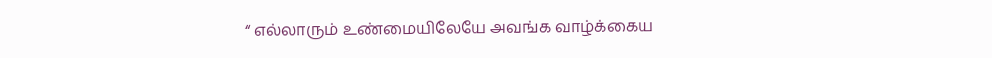“ எல்லாரும் உண்மையிலேயே அவங்க வாழ்க்கைய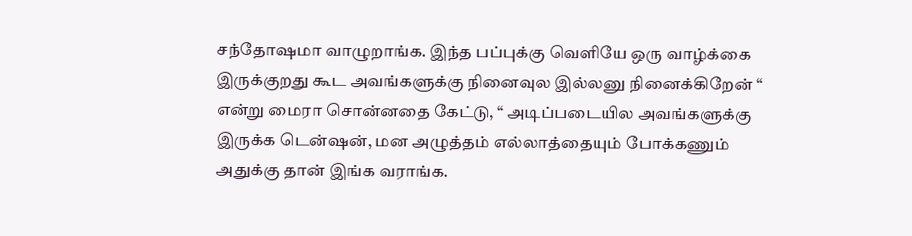சந்தோஷமா வாழுறாங்க. இந்த பப்புக்கு வெளியே ஒரு வாழ்க்கை இருக்குறது கூட அவங்களுக்கு நினைவுல இல்லனு நினைக்கிறேன் “ என்று மைரா சொன்னதை கேட்டு, “ அடிப்படையில அவங்களுக்கு இருக்க டென்ஷன், மன அழுத்தம் எல்லாத்தையும் போக்கணும் அதுக்கு தான் இங்க வராங்க.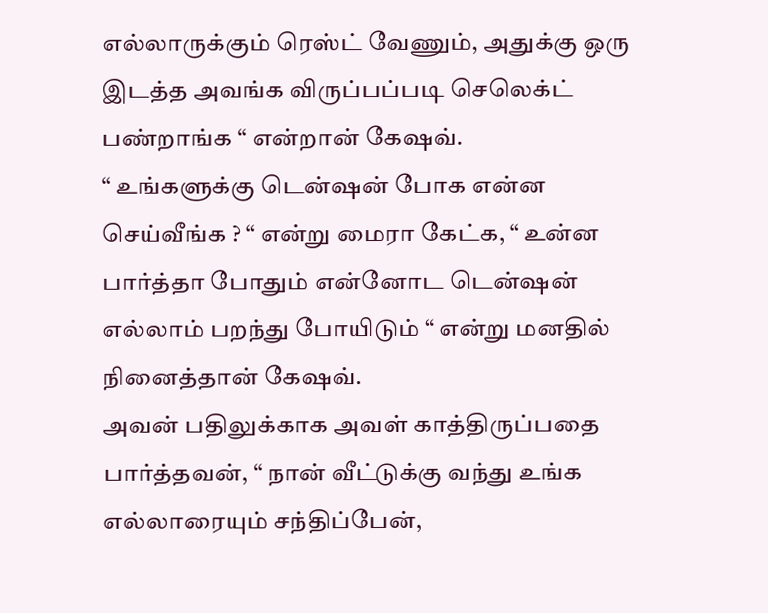எல்லாருக்கும் ரெஸ்ட் வேணும், அதுக்கு ஒரு இடத்த அவங்க விருப்பப்படி செலெக்ட் பண்றாங்க “ என்றான் கேஷவ்.
“ உங்களுக்கு டென்ஷன் போக என்ன செய்வீங்க ? “ என்று மைரா கேட்க, “ உன்ன பார்த்தா போதும் என்னோட டென்ஷன் எல்லாம் பறந்து போயிடும் “ என்று மனதில் நினைத்தான் கேஷவ்.
அவன் பதிலுக்காக அவள் காத்திருப்பதை பார்த்தவன், “ நான் வீட்டுக்கு வந்து உங்க எல்லாரையும் சந்திப்பேன்,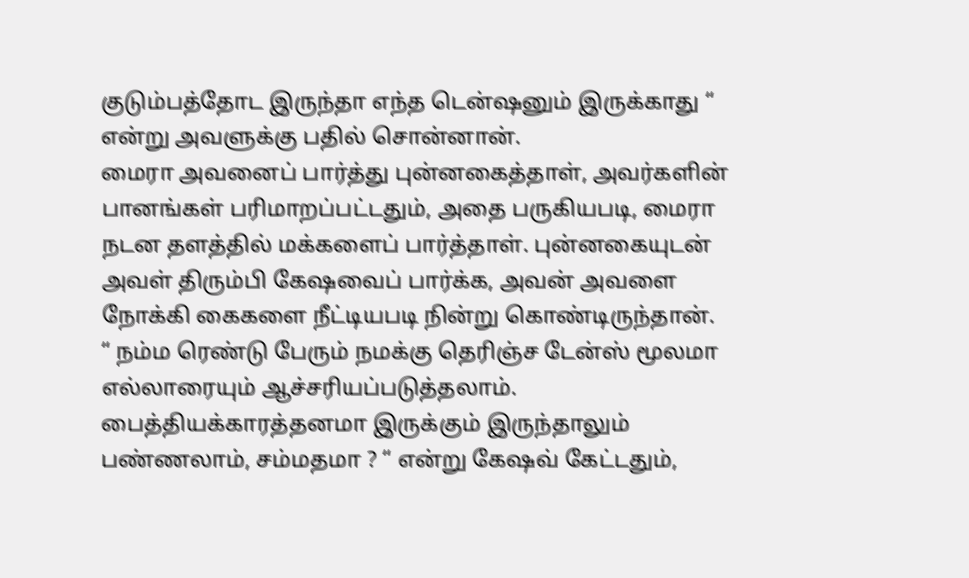குடும்பத்தோட இருந்தா எந்த டென்ஷனும் இருக்காது “ என்று அவளுக்கு பதில் சொன்னான்.
மைரா அவனைப் பார்த்து புன்னகைத்தாள், அவர்களின் பானங்கள் பரிமாறப்பட்டதும், அதை பருகியபடி, மைரா நடன தளத்தில் மக்களைப் பார்த்தாள். புன்னகையுடன் அவள் திரும்பி கேஷவைப் பார்க்க, அவன் அவளை நோக்கி கைகளை நீட்டியபடி நின்று கொண்டிருந்தான்.
“ நம்ம ரெண்டு பேரும் நமக்கு தெரிஞ்ச டேன்ஸ் மூலமா எல்லாரையும் ஆச்சரியப்படுத்தலாம். பைத்தியக்காரத்தனமா இருக்கும் இருந்தாலும் பண்ணலாம், சம்மதமா ? “ என்று கேஷவ் கேட்டதும்,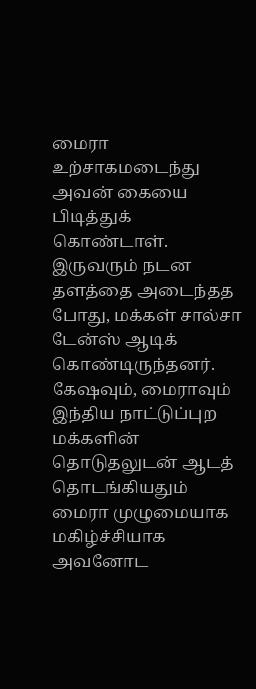மைரா உற்சாகமடைந்து அவன் கையை பிடித்துக் கொண்டாள்.
இருவரும் நடன தளத்தை அடைந்தத போது, மக்கள் சால்சா டேன்ஸ் ஆடிக் கொண்டிருந்தனர். கேஷவும், மைராவும் இந்திய நாட்டுப்புற மக்களின் தொடுதலுடன் ஆடத் தொடங்கியதும் மைரா முழுமையாக மகிழ்ச்சியாக அவனோட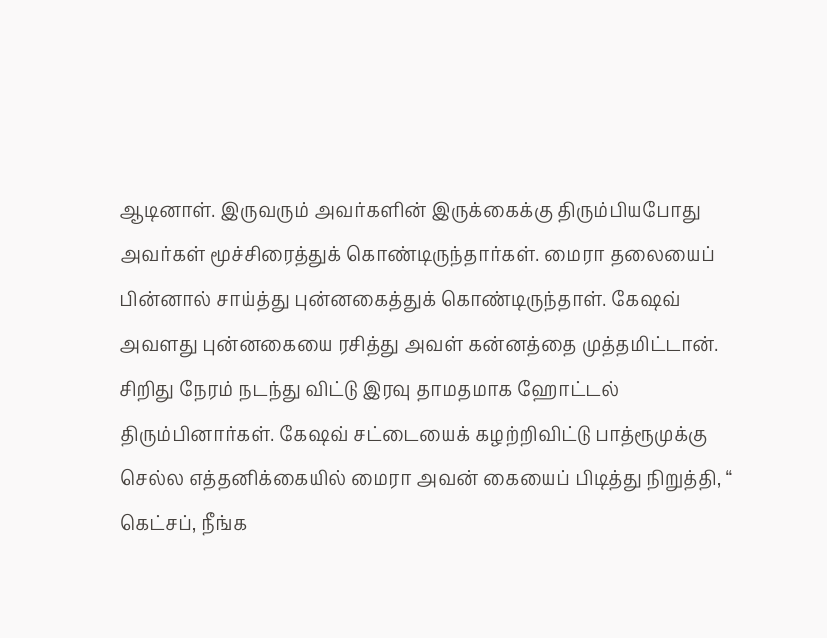ஆடினாள். இருவரும் அவர்களின் இருக்கைக்கு திரும்பியபோது அவர்கள் மூச்சிரைத்துக் கொண்டிருந்தார்கள். மைரா தலையைப் பின்னால் சாய்த்து புன்னகைத்துக் கொண்டிருந்தாள். கேஷவ் அவளது புன்னகையை ரசித்து அவள் கன்னத்தை முத்தமிட்டான்.
சிறிது நேரம் நடந்து விட்டு இரவு தாமதமாக ஹோட்டல் திரும்பினார்கள். கேஷவ் சட்டையைக் கழற்றிவிட்டு பாத்ரூமுக்கு செல்ல எத்தனிக்கையில் மைரா அவன் கையைப் பிடித்து நிறுத்தி, “ கெட்சப், நீங்க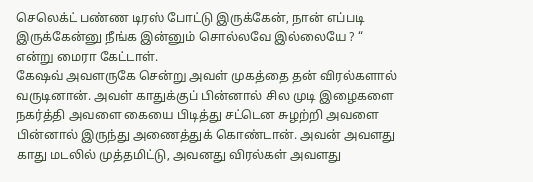செலெக்ட் பண்ண டிரஸ் போட்டு இருக்கேன், நான் எப்படி இருக்கேன்னு நீங்க இன்னும் சொல்லவே இல்லையே ? “ என்று மைரா கேட்டாள்.
கேஷவ் அவளருகே சென்று அவள் முகத்தை தன் விரல்களால் வருடினான். அவள் காதுக்குப் பின்னால் சில முடி இழைகளை நகர்த்தி அவளை கையை பிடித்து சட்டென சுழற்றி அவளை பின்னால் இருந்து அணைத்துக் கொண்டான். அவன் அவளது காது மடலில் முத்தமிட்டு, அவனது விரல்கள் அவளது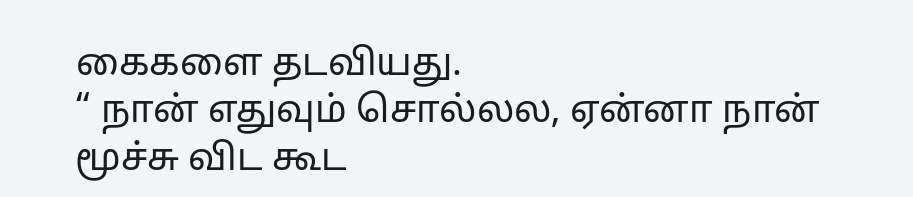கைகளை தடவியது.
“ நான் எதுவும் சொல்லல, ஏன்னா நான் மூச்சு விட கூட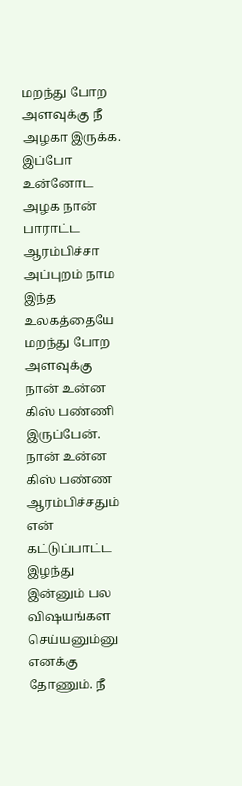மறந்து போற அளவுக்கு நீ அழகா இருக்க. இப்போ உன்னோட அழக நான் பாராட்ட ஆரம்பிச்சா அப்புறம் நாம இந்த உலகத்தையே மறந்து போற அளவுக்கு நான் உன்ன கிஸ் பண்ணி இருப்பேன். நான் உன்ன கிஸ் பண்ண ஆரம்பிச்சதும் என் கட்டுப்பாட்ட இழந்து இன்னும் பல விஷயங்கள செய்யனும்னு எனக்கு தோணும். நீ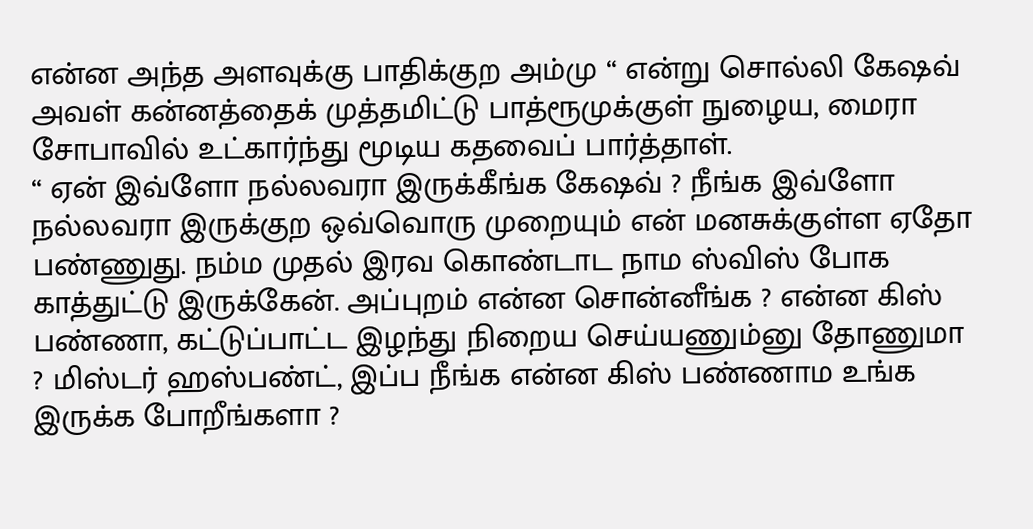என்ன அந்த அளவுக்கு பாதிக்குற அம்மு “ என்று சொல்லி கேஷவ் அவள் கன்னத்தைக் முத்தமிட்டு பாத்ரூமுக்குள் நுழைய, மைரா சோபாவில் உட்கார்ந்து மூடிய கதவைப் பார்த்தாள்.
“ ஏன் இவ்ளோ நல்லவரா இருக்கீங்க கேஷவ் ? நீங்க இவ்ளோ நல்லவரா இருக்குற ஒவ்வொரு முறையும் என் மனசுக்குள்ள ஏதோ பண்ணுது. நம்ம முதல் இரவ கொண்டாட நாம ஸ்விஸ் போக காத்துட்டு இருக்கேன். அப்புறம் என்ன சொன்னீங்க ? என்ன கிஸ் பண்ணா, கட்டுப்பாட்ட இழந்து நிறைய செய்யணும்னு தோணுமா ? மிஸ்டர் ஹஸ்பண்ட், இப்ப நீங்க என்ன கிஸ் பண்ணாம உங்க இருக்க போறீங்களா ?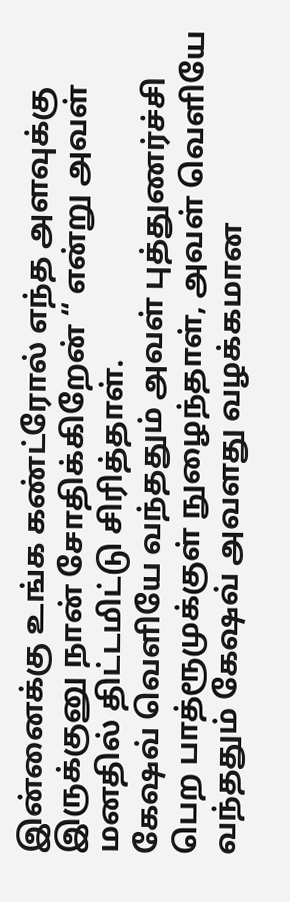இன்னைக்கு உங்க கண்ட்ரோல் எந்த அளவுக்கு இருக்குனு நான் சோதிக்கிறேன் “ என்று அவள் மனதில் திட்டமிட்டு சிரித்தாள்.
கேஷவ் வெளியே வந்ததும் அவள் புத்துணர்ச்சி பெற பாத்ரூமுக்குள் நுழைந்தாள், அவள் வெளியே வந்ததும் கேஷவ் அவளது வழக்கமான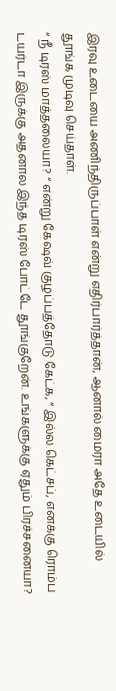இரவு உடையை அணிந்திருப்பாள் என்று எதிர்பார்த்தான், ஆனால் மைரா அதே உடையில் தூங்க முடிவு செய்தாள்.
“ நீ டிரஸ் மாத்தலையா? “ என்று கேஷவ் குழப்பத்தோடு கேட்க, “ இல்ல கெட்சப், எனக்கு ரொம்ப டயர்டா இருக்கு அதனால இந்த டிரஸ் போட்டே தூங்குறேன். உங்களுக்கு ஏதும் பிரச்சனையா?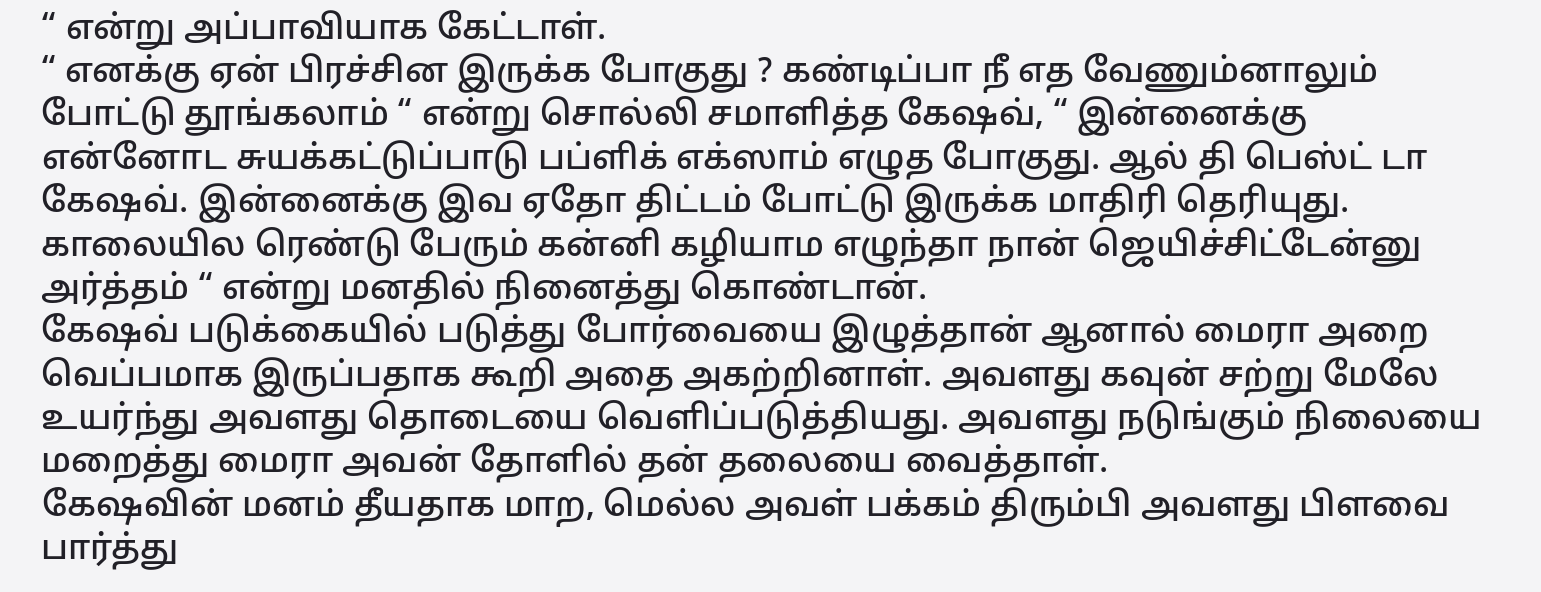“ என்று அப்பாவியாக கேட்டாள்.
“ எனக்கு ஏன் பிரச்சின இருக்க போகுது ? கண்டிப்பா நீ எத வேணும்னாலும் போட்டு தூங்கலாம் “ என்று சொல்லி சமாளித்த கேஷவ், “ இன்னைக்கு என்னோட சுயக்கட்டுப்பாடு பப்ளிக் எக்ஸாம் எழுத போகுது. ஆல் தி பெஸ்ட் டா கேஷவ். இன்னைக்கு இவ ஏதோ திட்டம் போட்டு இருக்க மாதிரி தெரியுது. காலையில ரெண்டு பேரும் கன்னி கழியாம எழுந்தா நான் ஜெயிச்சிட்டேன்னு அர்த்தம் “ என்று மனதில் நினைத்து கொண்டான்.
கேஷவ் படுக்கையில் படுத்து போர்வையை இழுத்தான் ஆனால் மைரா அறை வெப்பமாக இருப்பதாக கூறி அதை அகற்றினாள். அவளது கவுன் சற்று மேலே உயர்ந்து அவளது தொடையை வெளிப்படுத்தியது. அவளது நடுங்கும் நிலையை மறைத்து மைரா அவன் தோளில் தன் தலையை வைத்தாள்.
கேஷவின் மனம் தீயதாக மாற, மெல்ல அவள் பக்கம் திரும்பி அவளது பிளவை பார்த்து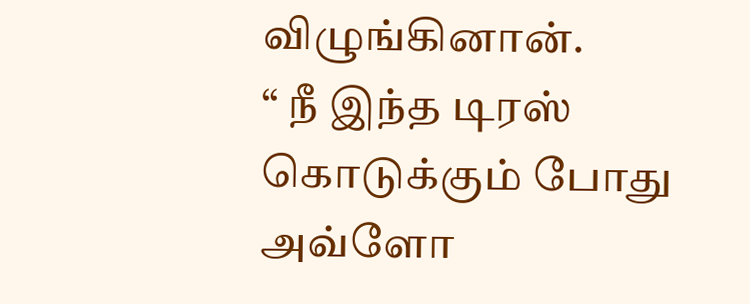விழுங்கினான்.
“ நீ இந்த டிரஸ் கொடுக்கும் போது அவ்ளோ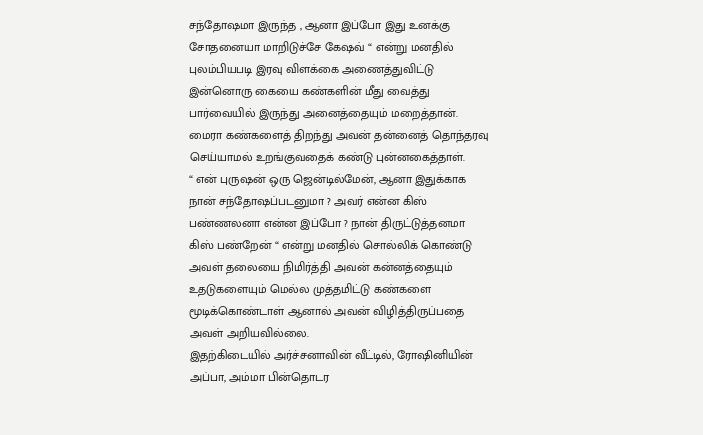சந்தோஷமா இருந்த , ஆனா இப்போ இது உனக்கு சோதனையா மாறிடுச்சே கேஷவ் “ என்று மனதில் புலம்பியபடி இரவு விளக்கை அணைத்துவிட்டு இன்னொரு கையை கண்களின் மீது வைத்து பார்வையில் இருந்து அனைத்தையும் மறைத்தான். மைரா கண்களைத் திறந்து அவன் தன்னைத் தொந்தரவு செய்யாமல் உறங்குவதைக் கண்டு புன்னகைத்தாள்.
“ என் புருஷன் ஒரு ஜென்டில்மேன், ஆனா இதுக்காக நான் சந்தோஷப்படனுமா ? அவர் என்ன கிஸ் பண்ணலனா என்ன இப்போ ? நான் திருட்டுத்தனமா கிஸ் பண்றேன் “ என்று மனதில் சொல்லிக் கொண்டு அவள் தலையை நிமிர்த்தி அவன் கன்னத்தையும் உதடுகளையும் மெல்ல முத்தமிட்டு கண்களை மூடிக்கொண்டாள் ஆனால் அவன் விழித்திருப்பதை அவள் அறியவில்லை.
இதற்கிடையில் அர்ச்சனாவின் வீட்டில், ரோஷினியின் அப்பா, அம்மா பின்தொடர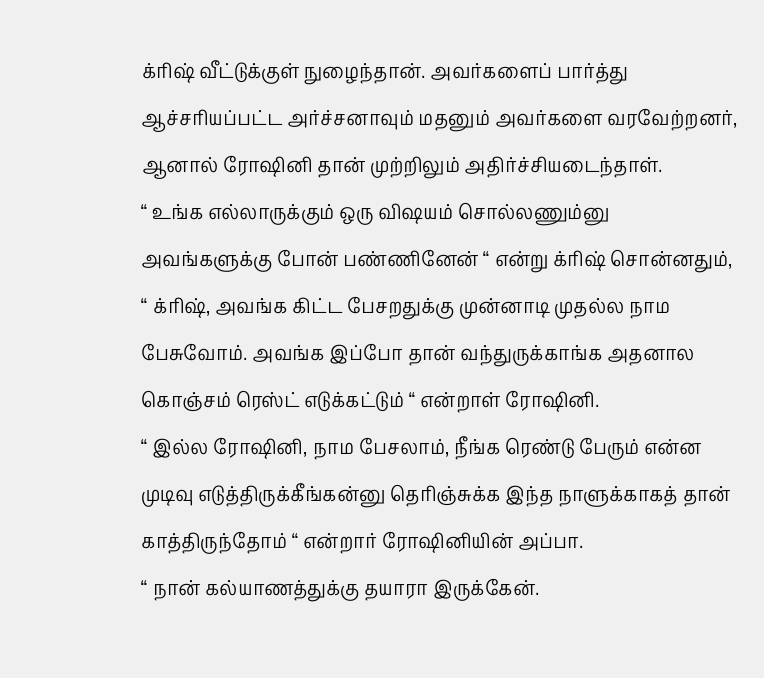க்ரிஷ் வீட்டுக்குள் நுழைந்தான். அவர்களைப் பார்த்து ஆச்சரியப்பட்ட அர்ச்சனாவும் மதனும் அவர்களை வரவேற்றனர், ஆனால் ரோஷினி தான் முற்றிலும் அதிர்ச்சியடைந்தாள்.
“ உங்க எல்லாருக்கும் ஒரு விஷயம் சொல்லணும்னு அவங்களுக்கு போன் பண்ணினேன் “ என்று க்ரிஷ் சொன்னதும், “ க்ரிஷ், அவங்க கிட்ட பேசறதுக்கு முன்னாடி முதல்ல நாம பேசுவோம். அவங்க இப்போ தான் வந்துருக்காங்க அதனால கொஞ்சம் ரெஸ்ட் எடுக்கட்டும் “ என்றாள் ரோஷினி.
“ இல்ல ரோஷினி, நாம பேசலாம், நீங்க ரெண்டு பேரும் என்ன முடிவு எடுத்திருக்கீங்கன்னு தெரிஞ்சுக்க இந்த நாளுக்காகத் தான் காத்திருந்தோம் “ என்றார் ரோஷினியின் அப்பா.
“ நான் கல்யாணத்துக்கு தயாரா இருக்கேன்.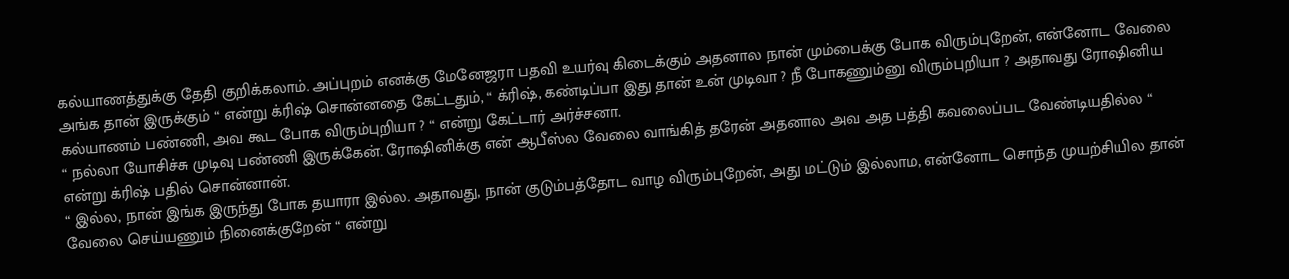கல்யாணத்துக்கு தேதி குறிக்கலாம். அப்புறம் எனக்கு மேனேஜரா பதவி உயர்வு கிடைக்கும் அதனால நான் மும்பைக்கு போக விரும்புறேன், என்னோட வேலை அங்க தான் இருக்கும் “ என்று க்ரிஷ் சொன்னதை கேட்டதும், “ க்ரிஷ், கண்டிப்பா இது தான் உன் முடிவா ? நீ போகணும்னு விரும்புறியா ? அதாவது ரோஷினிய கல்யாணம் பண்ணி, அவ கூட போக விரும்புறியா ? “ என்று கேட்டார் அர்ச்சனா.
“ நல்லா யோசிச்சு முடிவு பண்ணி இருக்கேன். ரோஷினிக்கு என் ஆபீஸ்ல வேலை வாங்கித் தரேன் அதனால அவ அத பத்தி கவலைப்பட வேண்டியதில்ல “ என்று க்ரிஷ் பதில் சொன்னான்.
“ இல்ல, நான் இங்க இருந்து போக தயாரா இல்ல. அதாவது, நான் குடும்பத்தோட வாழ விரும்புறேன், அது மட்டும் இல்லாம, என்னோட சொந்த முயற்சியில தான் வேலை செய்யணும் நினைக்குறேன் “ என்று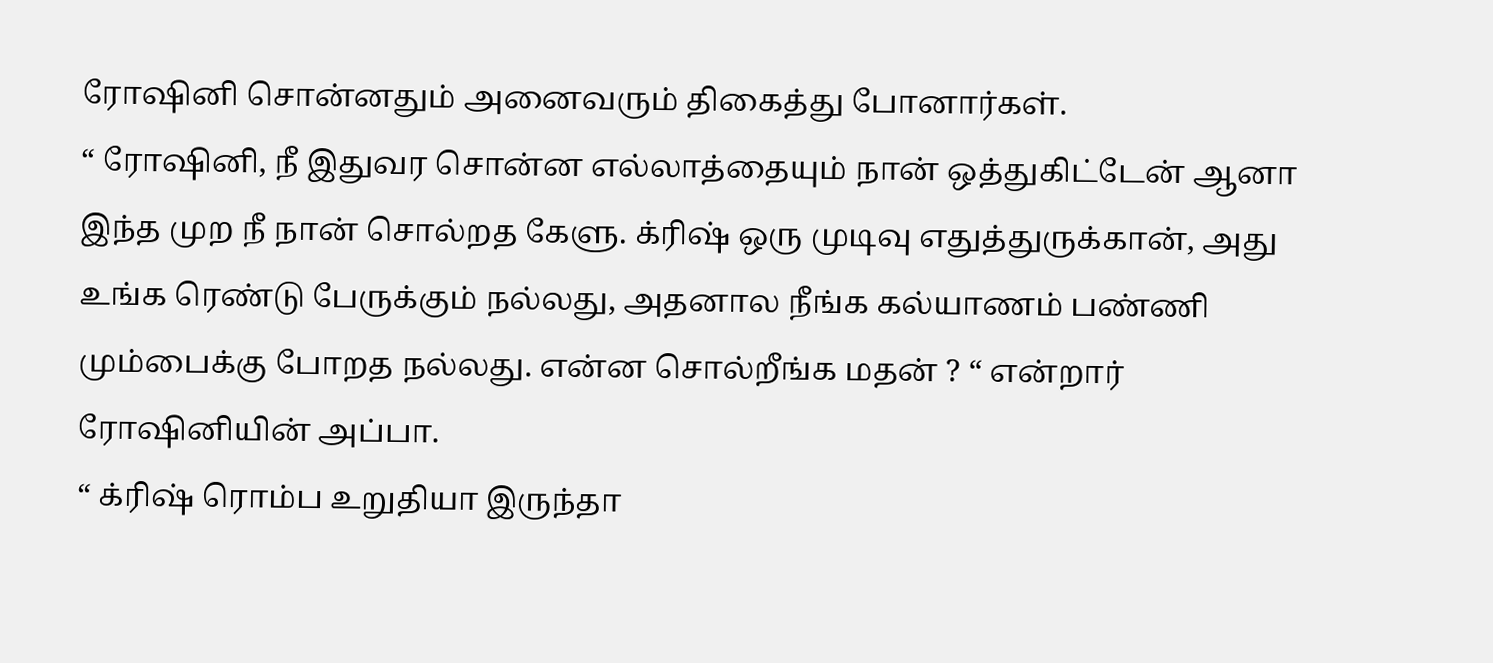ரோஷினி சொன்னதும் அனைவரும் திகைத்து போனார்கள்.
“ ரோஷினி, நீ இதுவர சொன்ன எல்லாத்தையும் நான் ஒத்துகிட்டேன் ஆனா இந்த முற நீ நான் சொல்றத கேளு. க்ரிஷ் ஒரு முடிவு எதுத்துருக்கான், அது உங்க ரெண்டு பேருக்கும் நல்லது, அதனால நீங்க கல்யாணம் பண்ணி மும்பைக்கு போறத நல்லது. என்ன சொல்றீங்க மதன் ? “ என்றார் ரோஷினியின் அப்பா.
“ க்ரிஷ் ரொம்ப உறுதியா இருந்தா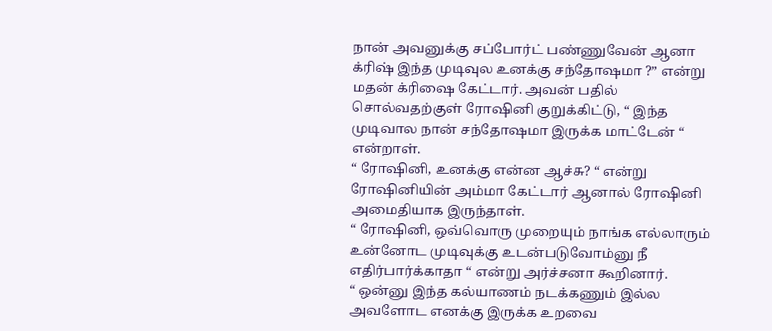நான் அவனுக்கு சப்போர்ட் பண்ணுவேன் ஆனா க்ரிஷ் இந்த முடிவுல உனக்கு சந்தோஷமா ?” என்று மதன் க்ரிஷை கேட்டார். அவன் பதில் சொல்வதற்குள் ரோஷினி குறுக்கிட்டு, “ இந்த முடிவால நான் சந்தோஷமா இருக்க மாட்டேன் “ என்றாள்.
“ ரோஷினி, உனக்கு என்ன ஆச்சு? “ என்று ரோஷினியின் அம்மா கேட்டார் ஆனால் ரோஷினி அமைதியாக இருந்தாள்.
“ ரோஷினி, ஒவ்வொரு முறையும் நாங்க எல்லாரும் உன்னோட முடிவுக்கு உடன்படுவோம்னு நீ எதிர்பார்க்காதா “ என்று அர்ச்சனா கூறினார்.
“ ஒன்னு இந்த கல்யாணம் நடக்கணும் இல்ல அவளோட எனக்கு இருக்க உறவை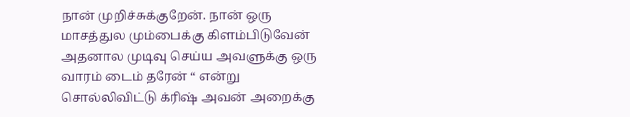நான் முறிச்சுக்குறேன். நான் ஒரு மாசத்துல மும்பைக்கு கிளம்பிடுவேன் அதனால முடிவு செய்ய அவளுக்கு ஒரு வாரம் டைம் தரேன் “ என்று சொல்லிவிட்டு க்ரிஷ் அவன் அறைக்கு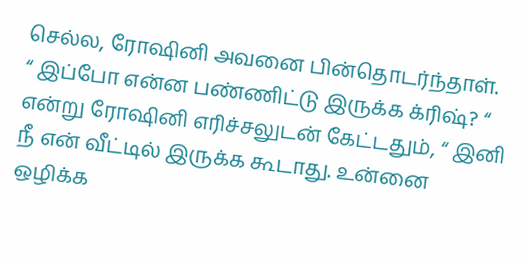செல்ல, ரோஷினி அவனை பின்தொடர்ந்தாள்.
“ இப்போ என்ன பண்ணிட்டு இருக்க க்ரிஷ்? “ என்று ரோஷினி எரிச்சலுடன் கேட்டதும், “ இனி நீ என் வீட்டில் இருக்க கூடாது. உன்னை ஒழிக்க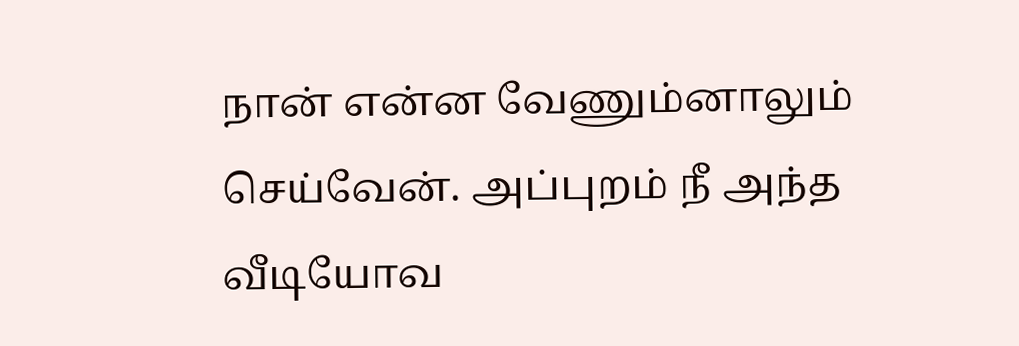நான் என்ன வேணும்னாலும் செய்வேன். அப்புறம் நீ அந்த வீடியோவ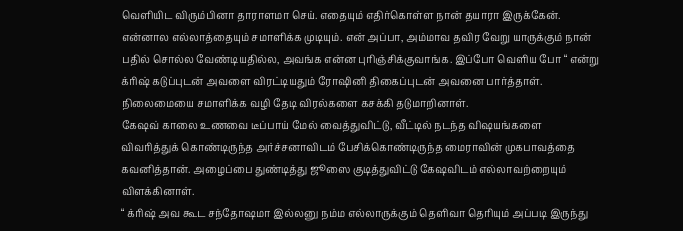வெளியிட விரும்பினா தாராளமா செய். எதையும் எதிர்கொள்ள நான் தயாரா இருக்கேன். என்னால எல்லாத்தையும் சமாளிக்க முடியும். என் அப்பா, அம்மாவ தவிர வேறு யாருக்கும் நான் பதில் சொல்ல வேண்டியதில்ல, அவங்க என்ன புரிஞ்சிக்குவாங்க. இப்போ வெளிய போ “ என்று க்ரிஷ் கடுப்புடன் அவளை விரட்டியதும் ரோஷினி திகைப்புடன் அவனை பார்த்தாள். நிலைமையை சமாளிக்க வழி தேடி விரல்களை கசக்கி தடுமாறினாள்.
கேஷவ் காலை உணவை டீப்பாய் மேல் வைத்துவிட்டு, வீட்டில் நடந்த விஷயங்களை விவரித்துக் கொண்டிருந்த அர்ச்சனாவிடம் பேசிக்கொண்டிருந்த மைராவின் முகபாவத்தை கவனித்தான். அழைப்பை துண்டித்து ஜூஸை குடித்துவிட்டு கேஷவிடம் எல்லாவற்றையும் விளக்கினாள்.
“ க்ரிஷ் அவ கூட சந்தோஷமா இல்லனு நம்ம எல்லாருக்கும் தெளிவா தெரியும் அப்படி இருந்து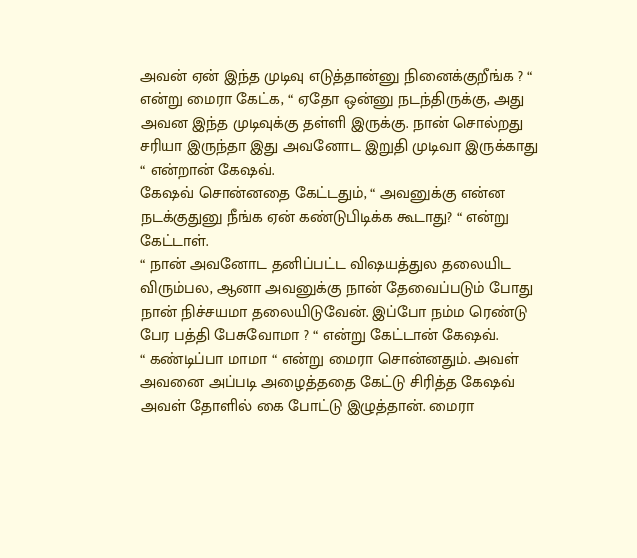அவன் ஏன் இந்த முடிவு எடுத்தான்னு நினைக்குறீங்க ? “ என்று மைரா கேட்க, “ ஏதோ ஒன்னு நடந்திருக்கு, அது அவன இந்த முடிவுக்கு தள்ளி இருக்கு. நான் சொல்றது சரியா இருந்தா இது அவனோட இறுதி முடிவா இருக்காது “ என்றான் கேஷவ்.
கேஷவ் சொன்னதை கேட்டதும், “ அவனுக்கு என்ன நடக்குதுனு நீங்க ஏன் கண்டுபிடிக்க கூடாது? “ என்று கேட்டாள்.
“ நான் அவனோட தனிப்பட்ட விஷயத்துல தலையிட விரும்பல, ஆனா அவனுக்கு நான் தேவைப்படும் போது நான் நிச்சயமா தலையிடுவேன். இப்போ நம்ம ரெண்டு பேர பத்தி பேசுவோமா ? “ என்று கேட்டான் கேஷவ்.
“ கண்டிப்பா மாமா “ என்று மைரா சொன்னதும். அவள் அவனை அப்படி அழைத்ததை கேட்டு சிரித்த கேஷவ் அவள் தோளில் கை போட்டு இழுத்தான். மைரா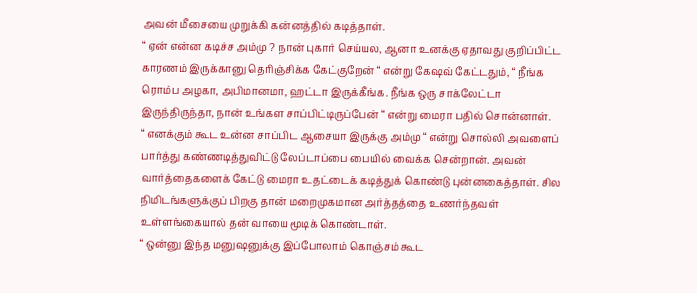அவன் மீசையை முறுக்கி கன்னத்தில் கடித்தாள்.
“ ஏன் என்ன கடிச்ச அம்மு ? நான் புகார் செய்யல, ஆனா உனக்கு ஏதாவது குறிப்பிட்ட காரணம் இருக்கானு தெரிஞ்சிக்க கேட்குறேன் “ என்று கேஷவ் கேட்டதும், “ நீங்க ரொம்ப அழகா, அபிமானமா, ஹட்டா இருக்கீங்க. நீங்க ஒரு சாக்லேட்டா இருந்திருந்தா, நான் உங்கள சாப்பிட்டிருப்பேன் “ என்று மைரா பதில் சொன்னாள்.
“ எனக்கும் கூட உன்ன சாப்பிட ஆசையா இருக்கு அம்மு “ என்று சொல்லி அவளைப் பார்த்து கண்ணடித்துவிட்டு லேப்டாப்பை பையில் வைக்க சென்றான். அவன் வார்த்தைகளைக் கேட்டு மைரா உதட்டைக் கடித்துக் கொண்டு புன்னகைத்தாள். சில நிமிடங்களுக்குப் பிறகு தான் மறைமுகமான அர்த்தத்தை உணர்ந்தவள் உள்ளங்கையால் தன் வாயை மூடிக் கொண்டாள்.
“ ஒன்னு இந்த மனுஷனுக்கு இப்போலாம் கொஞ்சம் கூட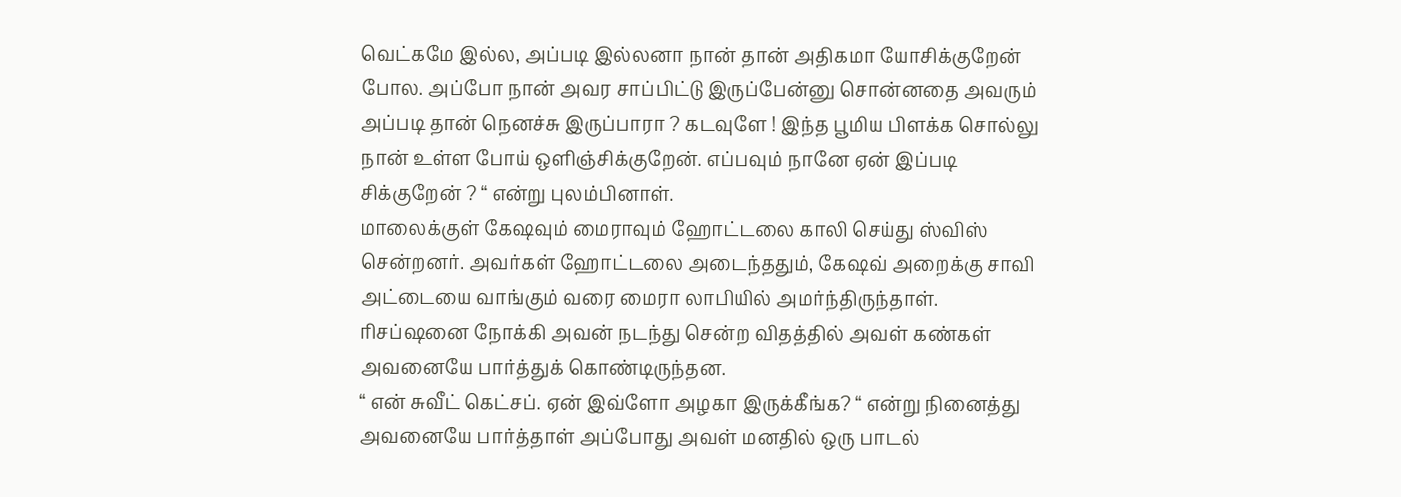வெட்கமே இல்ல, அப்படி இல்லனா நான் தான் அதிகமா யோசிக்குறேன் போல. அப்போ நான் அவர சாப்பிட்டு இருப்பேன்னு சொன்னதை அவரும் அப்படி தான் நெனச்சு இருப்பாரா ? கடவுளே ! இந்த பூமிய பிளக்க சொல்லு நான் உள்ள போய் ஒளிஞ்சிக்குறேன். எப்பவும் நானே ஏன் இப்படி சிக்குறேன் ? “ என்று புலம்பினாள்.
மாலைக்குள் கேஷவும் மைராவும் ஹோட்டலை காலி செய்து ஸ்விஸ் சென்றனர். அவர்கள் ஹோட்டலை அடைந்ததும், கேஷவ் அறைக்கு சாவி அட்டையை வாங்கும் வரை மைரா லாபியில் அமர்ந்திருந்தாள். ரிசப்ஷனை நோக்கி அவன் நடந்து சென்ற விதத்தில் அவள் கண்கள் அவனையே பார்த்துக் கொண்டிருந்தன.
“ என் சுவீட் கெட்சப். ஏன் இவ்ளோ அழகா இருக்கீங்க? “ என்று நினைத்து அவனையே பார்த்தாள் அப்போது அவள் மனதில் ஒரு பாடல்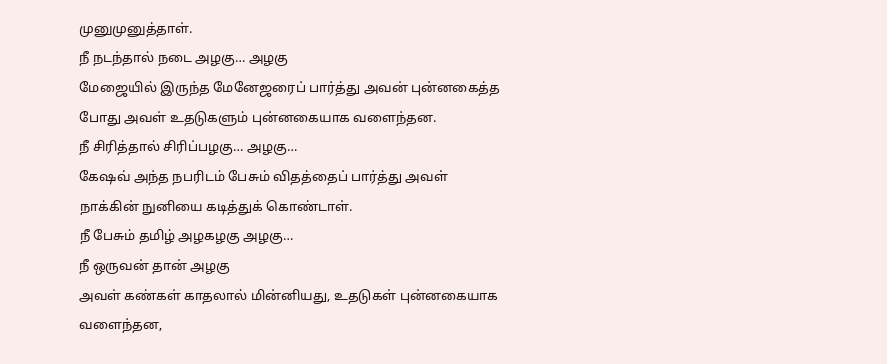முனுமுனுத்தாள்.
நீ நடந்தால் நடை அழகு… அழகு
மேஜையில் இருந்த மேனேஜரைப் பார்த்து அவன் புன்னகைத்த போது அவள் உதடுகளும் புன்னகையாக வளைந்தன.
நீ சிரித்தால் சிரிப்பழகு… அழகு…
கேஷவ் அந்த நபரிடம் பேசும் விதத்தைப் பார்த்து அவள் நாக்கின் நுனியை கடித்துக் கொண்டாள்.
நீ பேசும் தமிழ் அழகழகு அழகு…
நீ ஒருவன் தான் அழகு
அவள் கண்கள் காதலால் மின்னியது, உதடுகள் புன்னகையாக வளைந்தன,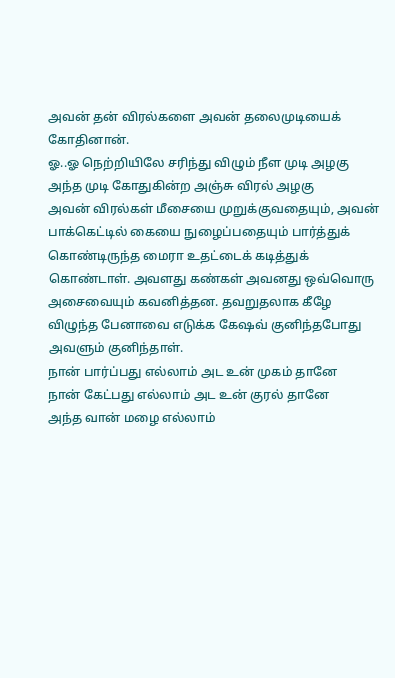அவன் தன் விரல்களை அவன் தலைமுடியைக் கோதினான்.
ஓ..ஓ நெற்றியிலே சரிந்து விழும் நீள முடி அழகு
அந்த முடி கோதுகின்ற அஞ்சு விரல் அழகு
அவன் விரல்கள் மீசையை முறுக்குவதையும், அவன் பாக்கெட்டில் கையை நுழைப்பதையும் பார்த்துக் கொண்டிருந்த மைரா உதட்டைக் கடித்துக் கொண்டாள். அவளது கண்கள் அவனது ஒவ்வொரு அசைவையும் கவனித்தன. தவறுதலாக கீழே விழுந்த பேனாவை எடுக்க கேஷவ் குனிந்தபோது அவளும் குனிந்தாள்.
நான் பார்ப்பது எல்லாம் அட உன் முகம் தானே
நான் கேட்பது எல்லாம் அட உன் குரல் தானே
அந்த வான் மழை எல்லாம்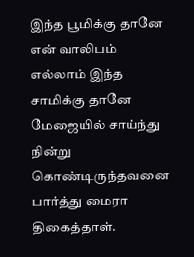இந்த பூமிக்கு தானே
என் வாலிபம் எல்லாம் இந்த சாமிக்கு தானே
மேஜையில் சாய்ந்து நின்று கொண்டிருந்தவனை பார்த்து மைரா திகைத்தாள்.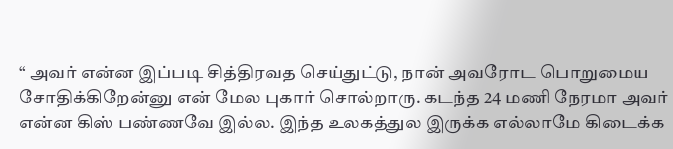“ அவர் என்ன இப்படி சித்திரவத செய்துட்டு, நான் அவரோட பொறுமைய சோதிக்கிறேன்னு என் மேல புகார் சொல்றாரு. கடந்த 24 மணி நேரமா அவர் என்ன கிஸ் பண்ணவே இல்ல. இந்த உலகத்துல இருக்க எல்லாமே கிடைக்க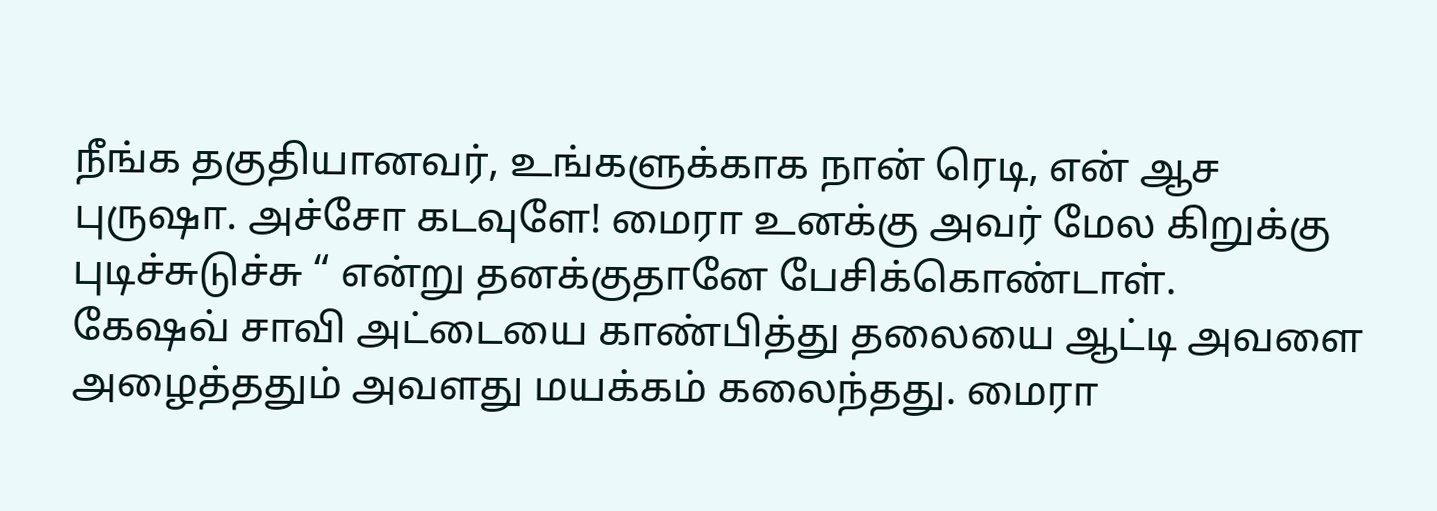நீங்க தகுதியானவர், உங்களுக்காக நான் ரெடி, என் ஆச புருஷா. அச்சோ கடவுளே! மைரா உனக்கு அவர் மேல கிறுக்கு புடிச்சுடுச்சு “ என்று தனக்குதானே பேசிக்கொண்டாள்.
கேஷவ் சாவி அட்டையை காண்பித்து தலையை ஆட்டி அவளை அழைத்ததும் அவளது மயக்கம் கலைந்தது. மைரா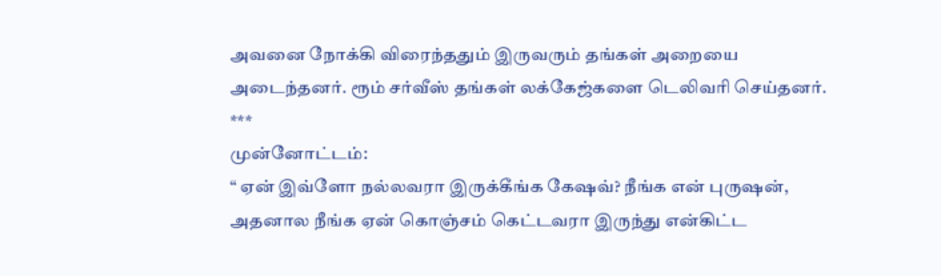அவனை நோக்கி விரைந்ததும் இருவரும் தங்கள் அறையை அடைந்தனர். ரூம் சர்வீஸ் தங்கள் லக்கேஜ்களை டெலிவரி செய்தனர்.
***
முன்னோட்டம்:
“ ஏன் இவ்ளோ நல்லவரா இருக்கீங்க கேஷவ்? நீங்க என் புருஷன், அதனால நீங்க ஏன் கொஞ்சம் கெட்டவரா இருந்து என்கிட்ட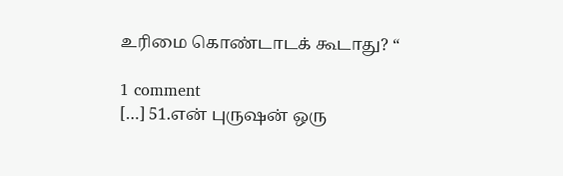உரிமை கொண்டாடக் கூடாது? “

1 comment
[…] 51.என் புருஷன் ஒரு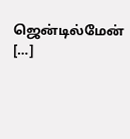ஜென்டில்மேன் […]